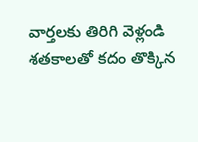వార్తలకు తిరిగి వెళ్లండి
శతకాలతో కదం తొక్కిన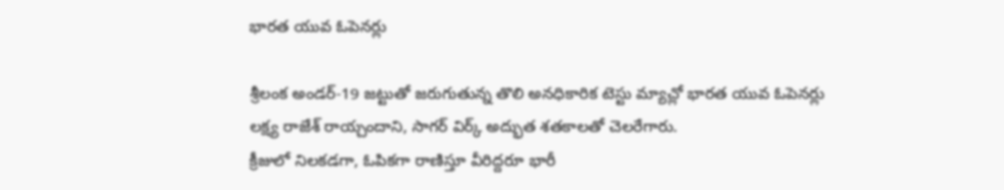భారత యువ ఓపెనర్లు

శ్రీలంక అండర్-19 జట్టుతో జరుగుతున్న తొలి అనధికారిక టెస్టు మ్యాచ్లో భారత యువ ఓపెనర్లు లక్ష్య రాజేశ్ రాయ్చందాని, సాగర్ విర్క్ అద్భుత శతకాలతో చెలరేగారు.
క్రీజులో నిలకడగా, ఓపికగా రాణిస్తూ వీరిద్దరూ భారీ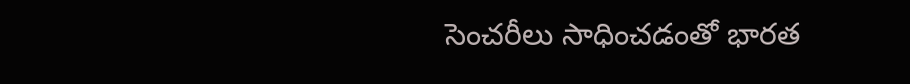సెంచరీలు సాధించడంతో భారత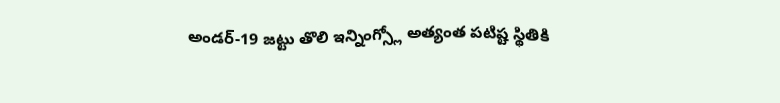అండర్-19 జట్టు తొలి ఇన్నింగ్స్లో అత్యంత పటిష్ట స్థితికి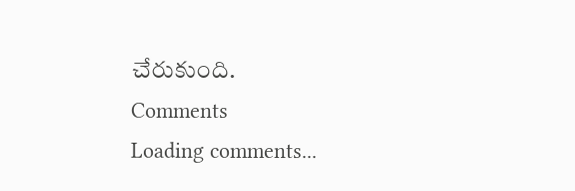చేరుకుంది.
Comments
Loading comments...